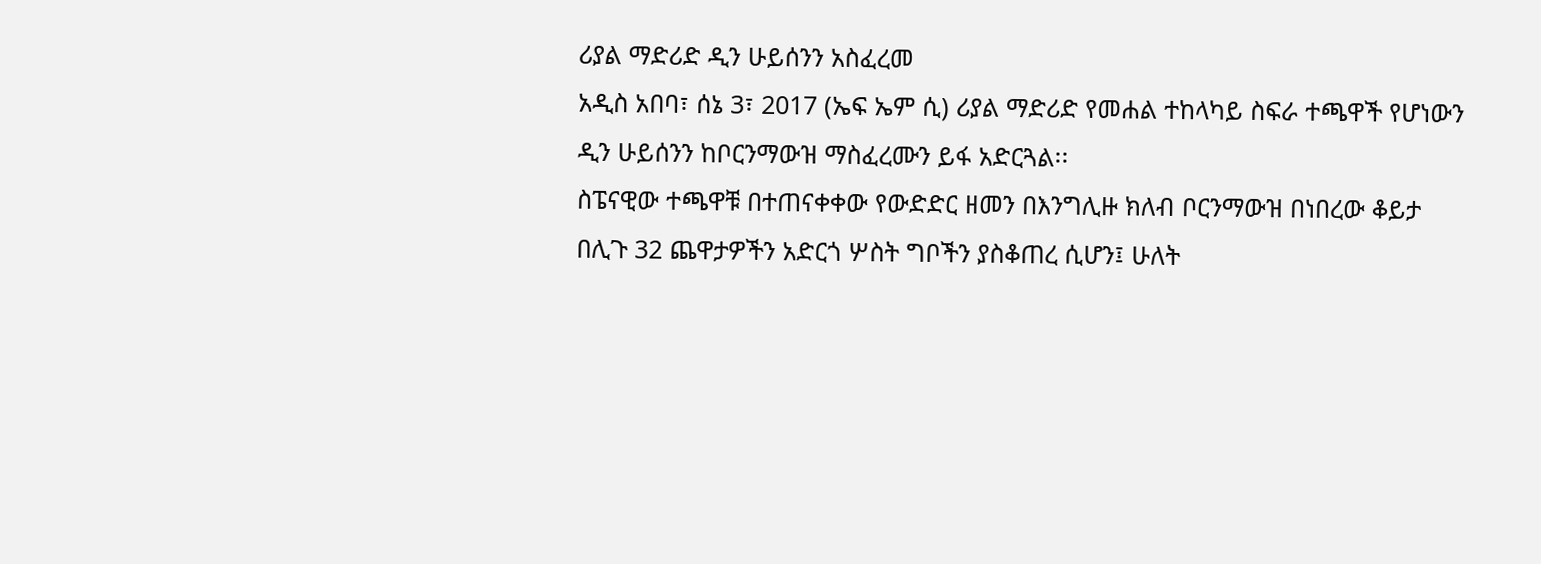ሪያል ማድሪድ ዲን ሁይሰንን አስፈረመ
አዲስ አበባ፣ ሰኔ 3፣ 2017 (ኤፍ ኤም ሲ) ሪያል ማድሪድ የመሐል ተከላካይ ስፍራ ተጫዋች የሆነውን ዲን ሁይሰንን ከቦርንማውዝ ማስፈረሙን ይፋ አድርጓል፡፡
ስፔናዊው ተጫዋቹ በተጠናቀቀው የውድድር ዘመን በእንግሊዙ ክለብ ቦርንማውዝ በነበረው ቆይታ በሊጉ 32 ጨዋታዎችን አድርጎ ሦስት ግቦችን ያስቆጠረ ሲሆን፤ ሁለት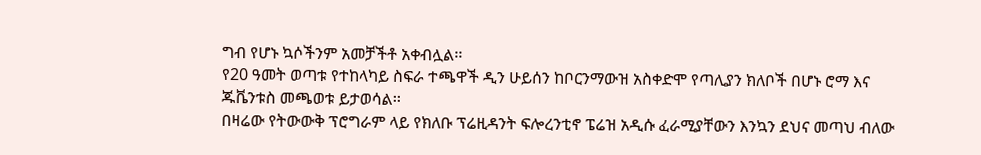ግብ የሆኑ ኳሶችንም አመቻችቶ አቀብሏል፡፡
የ20 ዓመት ወጣቱ የተከላካይ ስፍራ ተጫዋች ዲን ሁይሰን ከቦርንማውዝ አስቀድሞ የጣሊያን ክለቦች በሆኑ ሮማ እና ጁቬንቱስ መጫወቱ ይታወሳል፡፡
በዛሬው የትውውቅ ፕሮግራም ላይ የክለቡ ፕሬዚዳንት ፍሎረንቲኖ ፔሬዝ አዲሱ ፈራሚያቸውን እንኳን ደህና መጣህ ብለው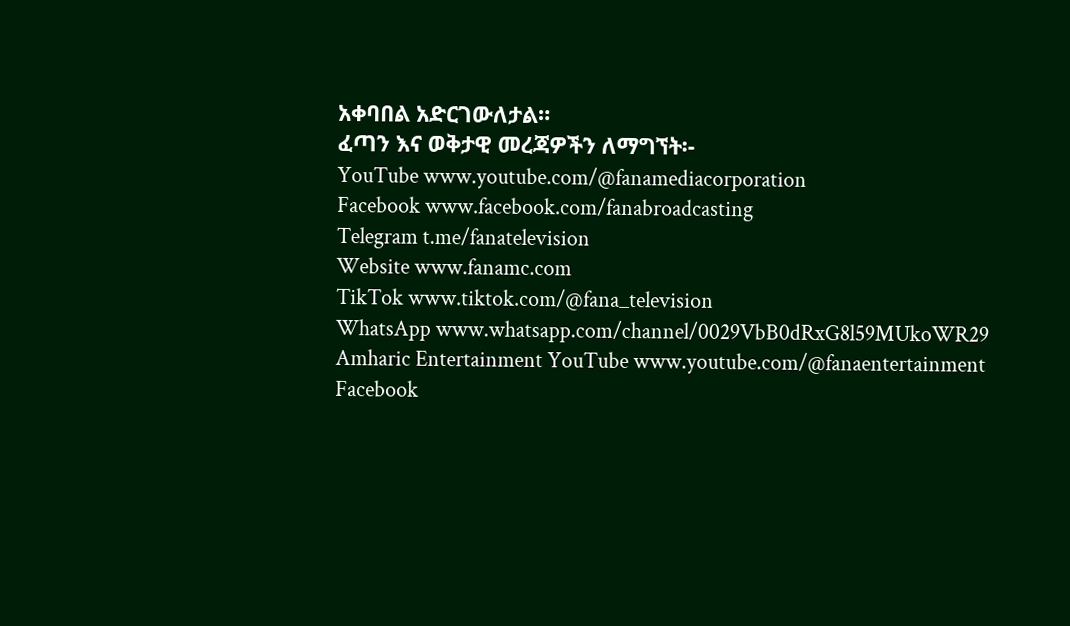አቀባበል አድርገውለታል።
ፈጣን እና ወቅታዊ መረጃዎችን ለማግኘት፡-
YouTube www.youtube.com/@fanamediacorporation
Facebook www.facebook.com/fanabroadcasting
Telegram t.me/fanatelevision
Website www.fanamc.com
TikTok www.tiktok.com/@fana_television
WhatsApp www.whatsapp.com/channel/0029VbB0dRxG8l59MUkoWR29
Amharic Entertainment YouTube www.youtube.com/@fanaentertainment
Facebook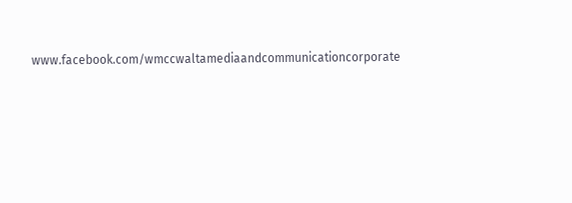www.facebook.com/wmccwaltamediaandcommunicationcorporate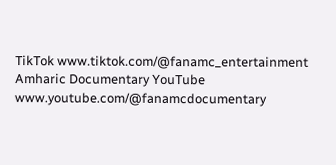TikTok www.tiktok.com/@fanamc_entertainment
Amharic Documentary YouTube www.youtube.com/@fanamcdocumentary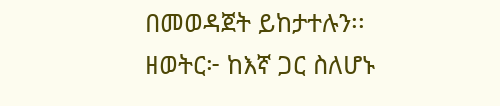በመወዳጀት ይከታተሉን፡፡
ዘወትር፦ ከእኛ ጋር ስለሆኑ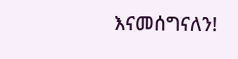እናመሰግናለን!